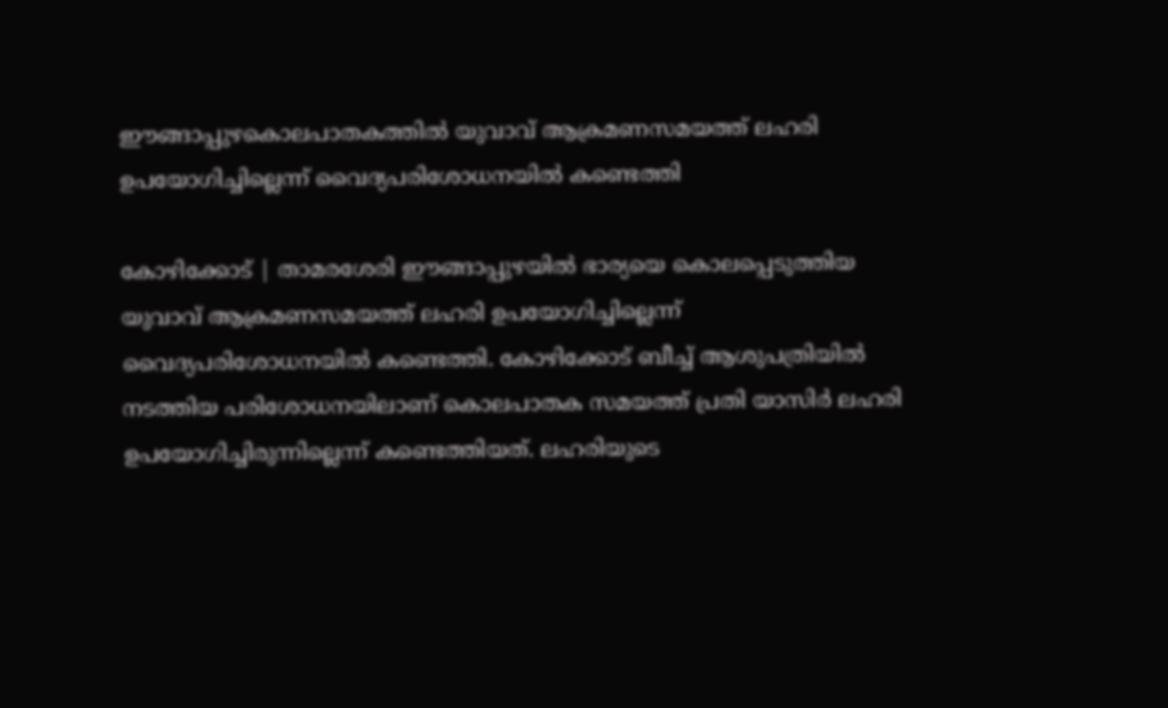ഈങ്ങാപ്പുഴകൊലപാതകത്തിൽ യുവാവ് ആക്രമണസമയത്ത് ലഹരി ഉപയോഗിച്ചില്ലെന്ന് വൈദ്യപരിശോധനയില്‍ കണ്ടെത്തി

കോഴിക്കോട് | താമരശേരി ഈങ്ങാപ്പുഴയില്‍ ഭാര്യയെ കൊലപ്പെടുത്തിയ യുവാവ് ആക്രമണസമയത്ത് ലഹരി ഉപയോഗിച്ചില്ലെന്ന് വൈദ്യപരിശോധനയില്‍ കണ്ടെത്തി. കോഴിക്കോട് ബീച്ച് ആശുപത്രിയില്‍ നടത്തിയ പരിശോധനയിലാണ് കൊലപാതക സമയത്ത് പ്രതി യാസിര്‍ ലഹരി ഉപയോഗിച്ചിരുന്നില്ലെന്ന് കണ്ടെത്തിയത്. ലഹരിയുടെ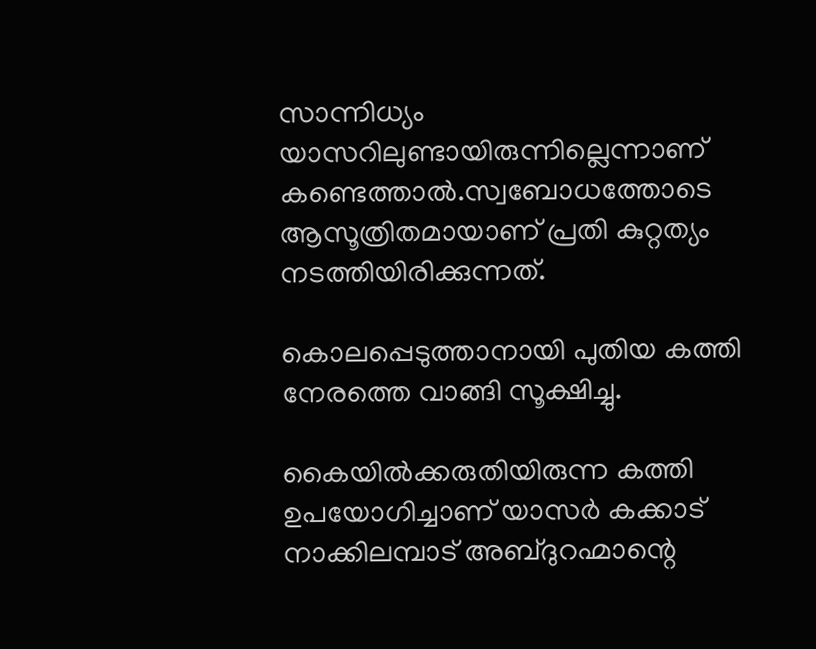സാന്നിധ്യം യാസറിലുണ്ടായിരുന്നില്ലെന്നാണ് കണ്ടെത്താല്‍.സ്വബോധത്തോടെ ആസൂത്രിതമായാണ് പ്രതി കുറ്റത്യം നടത്തിയിരിക്കുന്നത്.

കൊലപ്പെടുത്താനായി പുതിയ കത്തി നേരത്തെ വാങ്ങി സൂക്ഷിച്ചു.

കൈയില്‍ക്കരുതിയിരുന്ന കത്തി ഉപയോഗിച്ചാണ് യാസര്‍ കക്കാട് നാക്കിലമ്പാട് അബ്ദുറഹ്മാന്റെ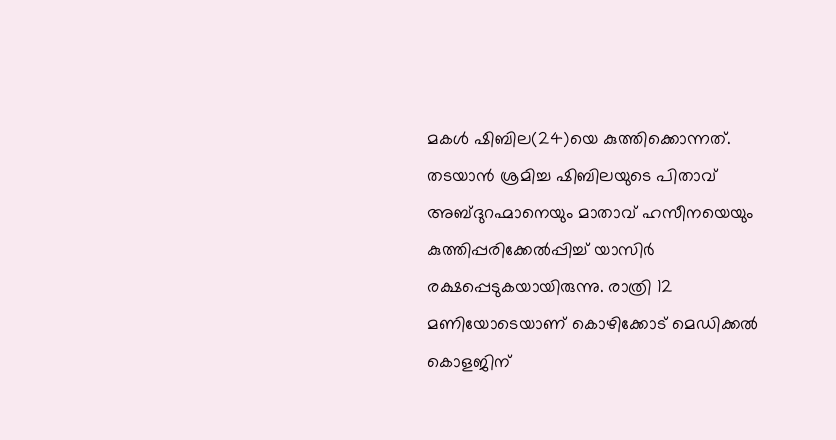മകള്‍ ഷിബില(24)യെ കുത്തിക്കൊന്നത്. തടയാന്‍ ശ്രമിച്ച ഷിബിലയുടെ പിതാവ് അബ്ദുറഹ്മാനെയും മാതാവ് ഹസീനയെയും കുത്തിപ്പരിക്കേല്‍പ്പിച്ച് യാസിര്‍ രക്ഷപ്പെടുകയായിരുന്നു. രാത്രി 12 മണിയോടെയാണ് കൊഴിക്കോട് മെഡിക്കല്‍ കൊളജിന്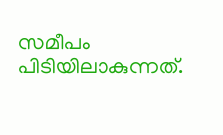സമീപം പിടിയിലാകുന്നത്.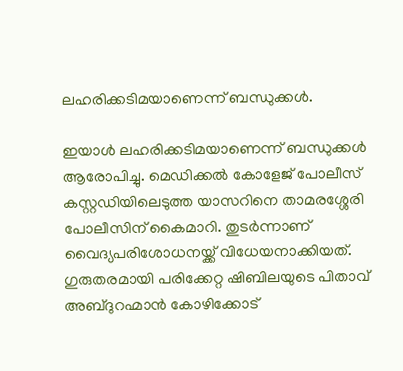ലഹരിക്കടിമയാണെന്ന് ബന്ധുക്കള്‍.

ഇയാള്‍ ലഹരിക്കടിമയാണെന്ന് ബന്ധുക്കള്‍ ആരോപിച്ചു. മെഡിക്കല്‍ കോളേജ് പോലീസ് കസ്റ്റഡിയിലെടുത്ത യാസറിനെ താമരശ്ശേരി പോലീസിന് കൈമാറി. തുടര്‍ന്നാണ് വൈദ്യപരിശോധനയ്ക്ക് വിധേയനാക്കിയത്. ഗുരുതരമായി പരിക്കേറ്റ ഷിബിലയുടെ പിതാവ് അബ്ദുറഹ്മാന്‍ കോഴിക്കോട്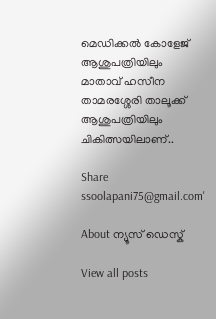മെഡിക്കല്‍ കോളേജ് ആശുപത്രിയിലും മാതാവ് ഹസീന താമരശ്ശേരി താലൂക്ക് ആശുപത്രിയിലും ചികിത്സയിലാണ്..

Share
ssoolapani75@gmail.com'

About ന്യൂസ് ഡെസ്ക്

View all posts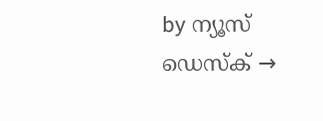by ന്യൂസ് ഡെസ്ക് →